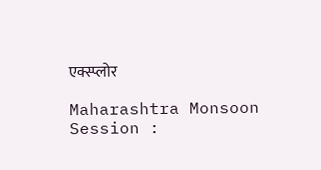एक्स्प्लोर

Maharashtra Monsoon Session :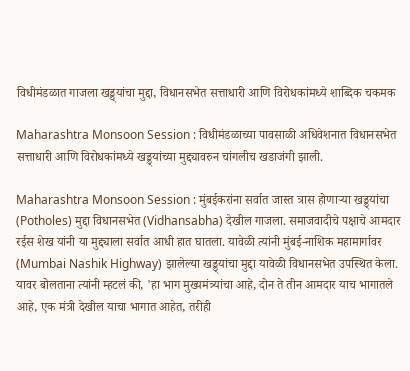विधीमंडळात गाजला खड्ड्यांचा मुद्दा, विधानसभेत सत्ताधारी आणि विरोधकांमध्ये शाब्दिक चकमक

Maharashtra Monsoon Session : विधीमंडळाच्या पावसाळी अधिवेशनात विधानसभेत सत्ताधारी आणि विरोधकांमध्ये खड्ड्यांच्या मुद्द्यावरुन चांगलीच खडाजंगी झाली.

Maharashtra Monsoon Session : मुंबईकरांना सर्वात जास्त त्रास होणाऱ्या खड्ड्यांचा (Potholes) मुद्दा विधानसभेत (Vidhansabha) देखील गाजला. समाजवादीचे पक्षाचे आमदार रईस शेख यांनी या मुद्द्याला सर्वात आधी हात घातला. यावेळी त्यांनी मुंबई-नाशिक महामार्गावर (Mumbai Nashik Highway) झालेल्या खड्ड्यांचा मुद्दा यावेळी विधानसभेत उपस्थित केला. यावर बोलताना त्यांनी म्हटलं की, 'हा भाग मुख्यमंत्र्यांचा आहे, दोन ते तीन आमदार याच भागातले आहे, एक मंत्री देखील याचा भागात आहेत, तरीही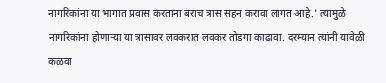नागरिकांना या भागात प्रवास करताना बराच त्रास सहन करावा लागत आहे.' त्यामुळे नागरिकांना होणाऱ्या या त्रासावर लवकरात लवकर तोडगा काढावा. दरम्यान त्यांनी यावेळी कळवा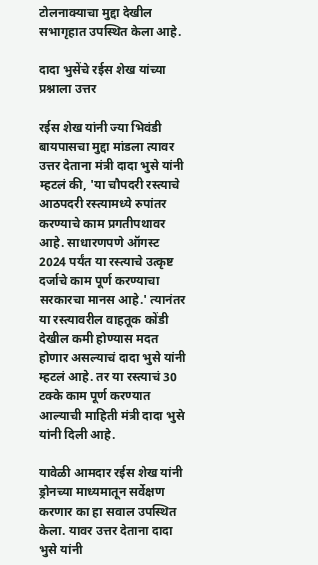टोलनाक्याचा मुद्दा देखील सभागृहात उपस्थित केला आहे.

दादा भुसेंचे रईस शेख यांच्या प्रश्नाला उत्तर

रईस शेख यांनी ज्या भिवंडी बायपासचा मुद्दा मांडला त्यावर उत्तर देताना मंत्री दादा भुसे यांनी म्हटलं की, 'या चौपदरी रस्त्याचे आठपदरी रस्त्यामध्ये रुपांतर करण्याचे काम प्रगतीपथावर आहे. साधारणपणे ऑगस्ट 2024 पर्यंत या रस्त्याचे उत्कृष्ट दर्जाचे काम पूर्ण करण्याचा सरकारचा मानस आहे.' त्यानंतर या रस्त्यावरील वाहतूक कोंडी देखील कमी होण्यास मदत होणार असल्याचं दादा भुसे यांनी म्हटलं आहे. तर या रस्त्याचं 30 टक्के काम पूर्ण करण्यात आल्याची माहिती मंत्री दादा भुसे यांनी दिली आहे.

यावेळी आमदार रईस शेख यांनी ड्रोनच्या माध्यमातून सर्वेक्षण करणार का हा सवाल उपस्थित केला. यावर उत्तर देताना दादा भुसे यांनी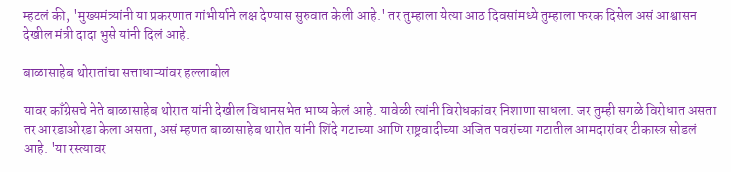म्हटलं की, 'मुख्यमंत्र्यांनी या प्रकरणात गांभीर्याने लक्ष देण्यास सुरुवात केली आहे.' तर तुम्हाला येत्या आठ दिवसांमध्ये तुम्हाला फरक दिसेल असं आश्वासन देखील मंत्री दादा भुसे यांनी दिलं आहे.

बाळासाहेब थोरातांचा सत्ताधाऱ्यांवर हल्लाबोल

यावर काँग्रेसचे नेते बाळासाहेब थोरात यांनी देखील विधानसभेत भाष्य केलं आहे. यावेळी त्यांनी विरोधकांवर निशाणा साधला. जर तुम्ही सगळे विरोधात असता तर आरडाओरडा केला असता, असं म्हणत बाळासाहेब थारोत यांनी शिंदे गटाच्या आणि राष्ट्रवादीच्या अजित पवरांच्या गटातील आमदारांवर टीकास्त्र सोडलं आहे. 'या रस्त्यावर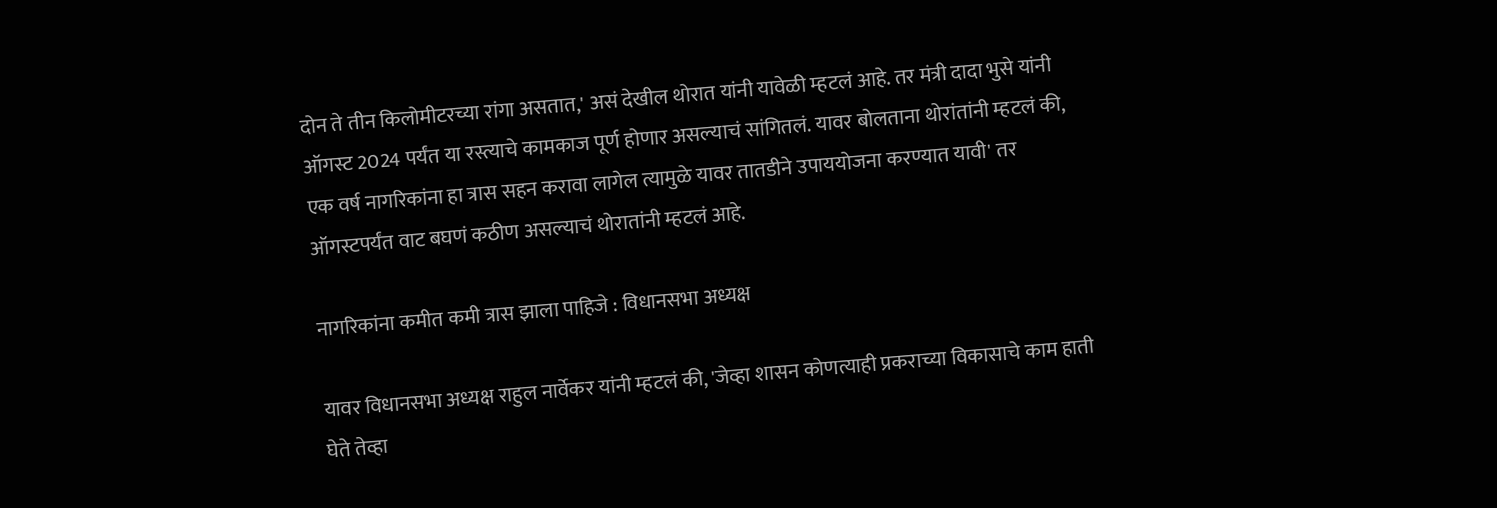दोन ते तीन किलोमीटरच्या रांगा असतात,' असं देखील थोरात यांनी यावेळी म्हटलं आहे. तर मंत्री दादा भुसे यांनी ऑगस्ट 2024 पर्यंत या रस्त्याचे कामकाज पूर्ण होणार असल्याचं सांगितलं. यावर बोलताना थोरांतांनी म्हटलं की, एक वर्ष नागरिकांना हा त्रास सहन करावा लागेल त्यामुळे यावर तातडीने उपाययोजना करण्यात यावी' तर ऑगस्टपर्यंत वाट बघणं कठीण असल्याचं थोरातांनी म्हटलं आहे.

नागरिकांना कमीत कमी त्रास झाला पाहिजे : विधानसभा अध्यक्ष

यावर विधानसभा अध्यक्ष राहुल नार्वेकर यांनी म्हटलं की, 'जेव्हा शासन कोणत्याही प्रकराच्या विकासाचे काम हाती घेते तेव्हा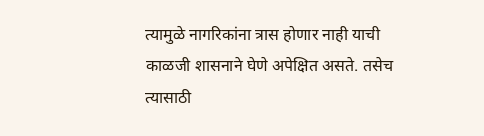त्यामुळे नागरिकांना त्रास होणार नाही याची काळजी शासनाने घेणे अपेक्षित असते. तसेच त्यासाठी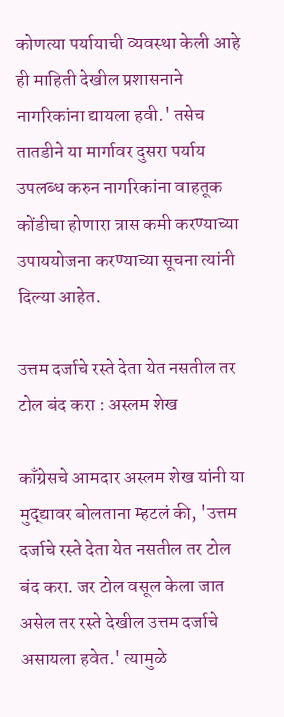कोणत्या पर्यायाची व्यवस्था केली आहे ही माहिती देखील प्रशासनाने नागरिकांना द्यायला हवी.' तसेच तातडीने या मार्गावर दुसरा पर्याय उपलब्ध करुन नागरिकांना वाहतूक कोंडीचा होणारा त्रास कमी करण्याच्या उपाययोजना करण्याच्या सूचना त्यांनी दिल्या आहेत.

उत्तम दर्जाचे रस्ते देता येत नसतील तर टोल बंद करा : अस्लम शेख

काँग्रेसचे आमदार अस्लम शेख यांनी या मुद्द्यावर बोलताना म्हटलं की, 'उत्तम दर्जाचे रस्ते देता येत नसतील तर टोल बंद करा. जर टोल वसूल केला जात असेल तर रस्ते देखील उत्तम दर्जाचे असायला हवेत.' त्यामुळे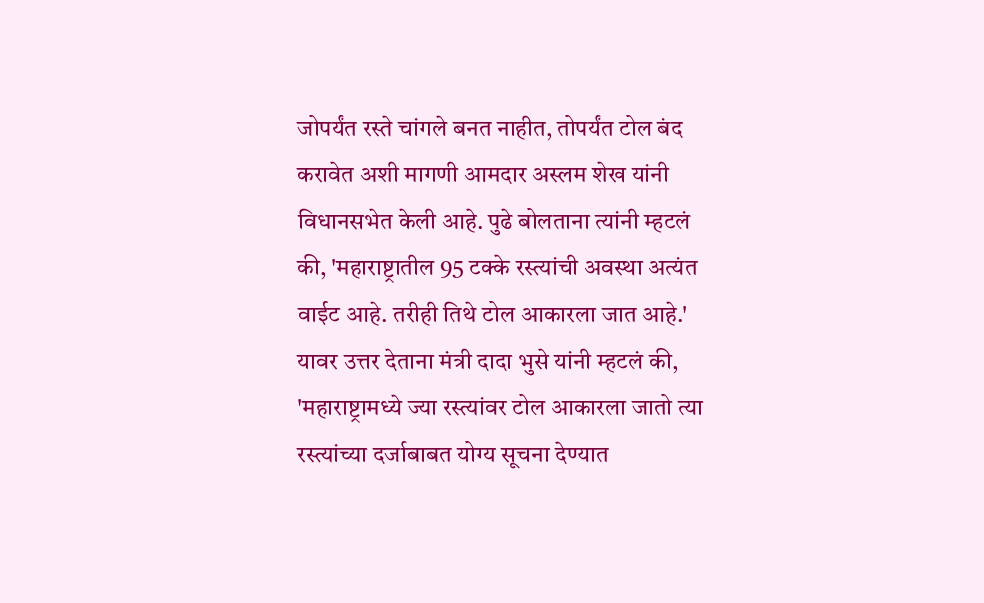जोपर्यंत रस्ते चांगले बनत नाहीत, तोपर्यंत टोल बंद करावेत अशी मागणी आमदार अस्लम शेख यांनी विधानसभेत केली आहे. पुढे बोलताना त्यांनी म्हटलं की, 'महाराष्ट्रातील 95 टक्के रस्त्यांची अवस्था अत्यंत वाईट आहे. तरीही तिथे टोल आकारला जात आहे.' यावर उत्तर देताना मंत्री दादा भुसे यांनी म्हटलं की,  'महाराष्ट्रामध्ये ज्या रस्त्यांवर टोल आकारला जातो त्या रस्त्यांच्या दर्जाबाबत योग्य सूचना देण्यात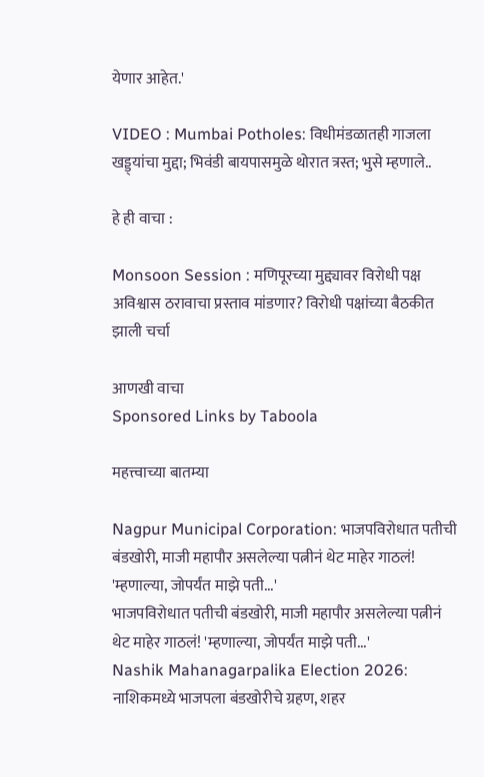येणार आहेत.'

VIDEO : Mumbai Potholes: विधीमंडळातही गाजला खड्ड्यांचा मुद्दा; भिवंडी बायपासमुळे थोरात त्रस्त; भुसे म्हणाले..

हे ही वाचा :

Monsoon Session : मणिपूरच्या मुद्द्यावर विरोधी पक्ष अविश्वास ठरावाचा प्रस्ताव मांडणार? विरोधी पक्षांच्या बैठकीत झाली चर्चा

आणखी वाचा
Sponsored Links by Taboola

महत्त्वाच्या बातम्या

Nagpur Municipal Corporation: भाजपविरोधात पतीची बंडखोरी, माजी महापौर असलेल्या पत्नीनं थेट माहेर गाठलं! 'म्हणाल्या, जोपर्यंत माझे पती...'
भाजपविरोधात पतीची बंडखोरी, माजी महापौर असलेल्या पत्नीनं थेट माहेर गाठलं! 'म्हणाल्या, जोपर्यंत माझे पती...'
Nashik Mahanagarpalika Election 2026: नाशिकमध्ये भाजपला बंडखोरीचे ग्रहण, शहर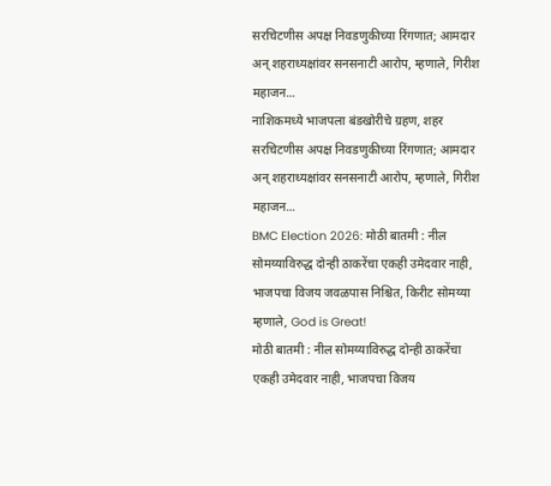सरचिटणीस अपक्ष निवडणुकीच्या रिंगणात; आमदार अन् शहराध्यक्षांवर सनसनाटी आरोप, म्हणाले, गिरीश महाजन...
नाशिकमध्ये भाजपला बंडखोरीचे ग्रहण, शहर सरचिटणीस अपक्ष निवडणुकीच्या रिंगणात; आमदार अन् शहराध्यक्षांवर सनसनाटी आरोप, म्हणाले, गिरीश महाजन...
BMC Election 2026: मोठी बातमी : नील सोमय्याविरुद्ध दोन्ही ठाकरेंचा एकही उमेदवार नाही, भाजपचा विजय जवळपास निश्चित, किरीट सोमय्या म्हणाले, God is Great!
मोठी बातमी : नील सोमय्याविरुद्ध दोन्ही ठाकरेंचा एकही उमेदवार नाही, भाजपचा विजय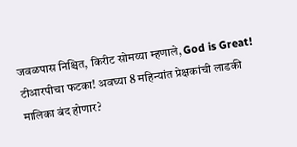जवळपास निश्चित, किरीट सोमय्या म्हणाले, God is Great!
टीआरपीचा फटका! अवघ्या 8 महिन्यांत प्रेक्षकांची लाडकी मालिका बंद होणार?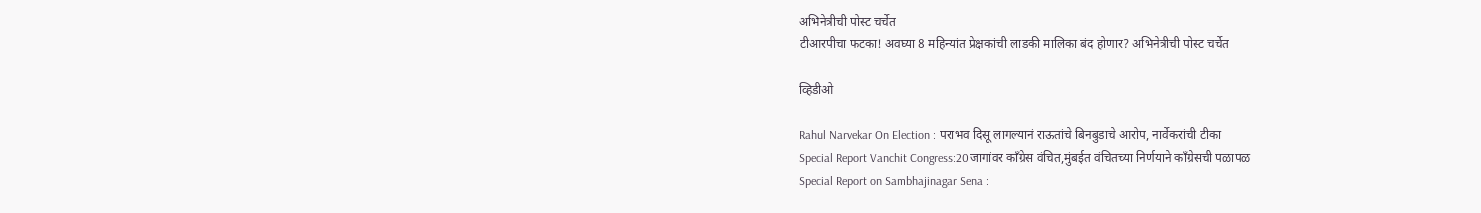अभिनेत्रीची पोस्ट चर्चेत
टीआरपीचा फटका! अवघ्या 8 महिन्यांत प्रेक्षकांची लाडकी मालिका बंद होणार? अभिनेत्रीची पोस्ट चर्चेत

व्हिडीओ

Rahul Narvekar On Election : पराभव दिसू लागल्यानं राऊतांचे बिनबुडाचे आरोप, नार्वेकरांची टीका
Special Report Vanchit Congress:20जागांवर काँग्रेस वंचित,मुंबईत वंचितच्या निर्णयाने काँग्रेसची पळापळ
Special Report on Sambhajinagar Sena :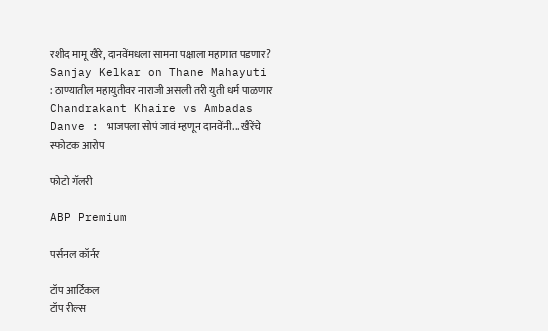रशीद मामू खैरे, दानवेंमधला सामना पक्षाला महागात पडणार?
Sanjay Kelkar on Thane Mahayuti : ठाण्यातील महायुतीवर नाराजी असली तरी युती धर्म पाळणार
Chandrakant Khaire vs Ambadas Danve : भाजपला सोपं जावं म्हणून दानवेंनी... खैरेंचे स्फोटक आरोप

फोटो गॅलरी

ABP Premium

पर्सनल कॉर्नर

टॉप आर्टिकल
टॉप रील्स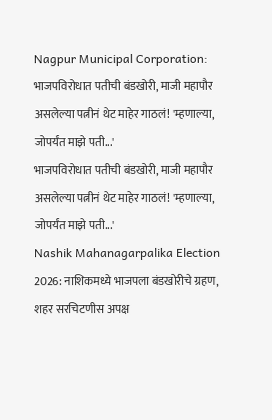Nagpur Municipal Corporation: भाजपविरोधात पतीची बंडखोरी, माजी महापौर असलेल्या पत्नीनं थेट माहेर गाठलं! 'म्हणाल्या, जोपर्यंत माझे पती...'
भाजपविरोधात पतीची बंडखोरी, माजी महापौर असलेल्या पत्नीनं थेट माहेर गाठलं! 'म्हणाल्या, जोपर्यंत माझे पती...'
Nashik Mahanagarpalika Election 2026: नाशिकमध्ये भाजपला बंडखोरीचे ग्रहण, शहर सरचिटणीस अपक्ष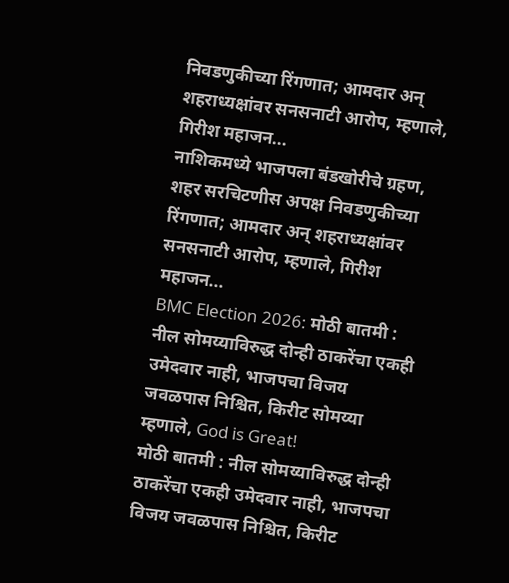निवडणुकीच्या रिंगणात; आमदार अन् शहराध्यक्षांवर सनसनाटी आरोप, म्हणाले, गिरीश महाजन...
नाशिकमध्ये भाजपला बंडखोरीचे ग्रहण, शहर सरचिटणीस अपक्ष निवडणुकीच्या रिंगणात; आमदार अन् शहराध्यक्षांवर सनसनाटी आरोप, म्हणाले, गिरीश महाजन...
BMC Election 2026: मोठी बातमी : नील सोमय्याविरुद्ध दोन्ही ठाकरेंचा एकही उमेदवार नाही, भाजपचा विजय जवळपास निश्चित, किरीट सोमय्या म्हणाले, God is Great!
मोठी बातमी : नील सोमय्याविरुद्ध दोन्ही ठाकरेंचा एकही उमेदवार नाही, भाजपचा विजय जवळपास निश्चित, किरीट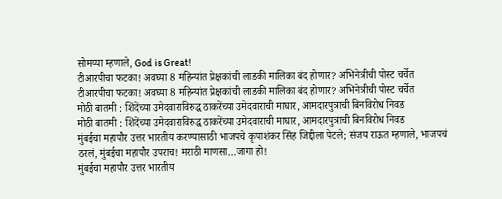सोमय्या म्हणाले, God is Great!
टीआरपीचा फटका! अवघ्या 8 महिन्यांत प्रेक्षकांची लाडकी मालिका बंद होणार? अभिनेत्रीची पोस्ट चर्चेत
टीआरपीचा फटका! अवघ्या 8 महिन्यांत प्रेक्षकांची लाडकी मालिका बंद होणार? अभिनेत्रीची पोस्ट चर्चेत
मोठी बातमी : शिंदेंच्या उमेदवाराविरुद्ध ठाकरेंच्या उमेदवाराची माघार, आमदारपुत्राची बिनविरोध निवड
मोठी बातमी : शिंदेंच्या उमेदवाराविरुद्ध ठाकरेंच्या उमेदवाराची माघार, आमदारपुत्राची बिनविरोध निवड
मुंबईचा महापौर उत्तर भारतीय करण्यासाठी भाजपचे कृपाशंकर सिंह जिद्दीला पेटले; संजय राऊत म्हणाले, भाजपचं ठरलं, मुंबईचा महापौर उपराच! मराठी माणसा…जागा हो!
मुंबईचा महापौर उत्तर भारतीय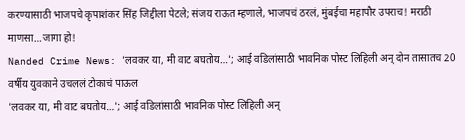करण्यासाठी भाजपचे कृपाशंकर सिंह जिद्दीला पेटले; संजय राऊत म्हणाले, भाजपचं ठरलं, मुंबईचा महापौर उपराच! मराठी माणसा…जागा हो!
Nanded Crime News: 'लवकर या, मी वाट बघतोय…'; आई वडिलांसाठी भावनिक पोस्ट लिहिली अन् दोन तासातच 20 वर्षीय युवकाने उचललं टोकाचं पाऊल
'लवकर या, मी वाट बघतोय…'; आई वडिलांसाठी भावनिक पोस्ट लिहिली अन्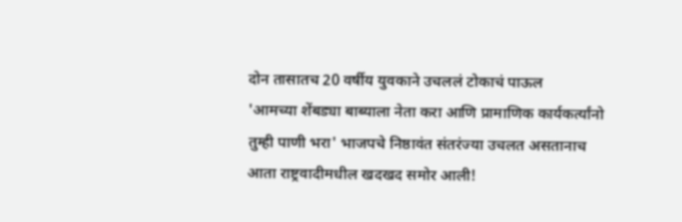दोन तासातच 20 वर्षीय युवकाने उचललं टोकाचं पाऊल
'आमच्या शेंबड्या बाब्याला नेता करा आणि प्रामाणिक कार्यकर्त्यांनो तुम्ही पाणी भरा' भाजपचे निष्ठावंत संतरंज्या उचलत असतानाच आता राष्ट्रवादीमधील खदखद समोर आली!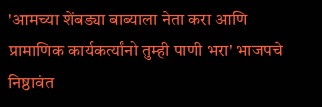'आमच्या शेंबड्या बाब्याला नेता करा आणि प्रामाणिक कार्यकर्त्यांनो तुम्ही पाणी भरा' भाजपचे निष्ठावंत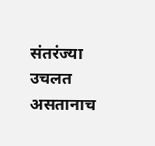संतरंज्या उचलत असतानाच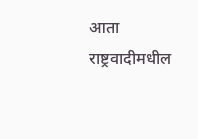आता राष्ट्रवादीमधील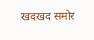खदखद समोर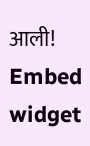आली!
Embed widget